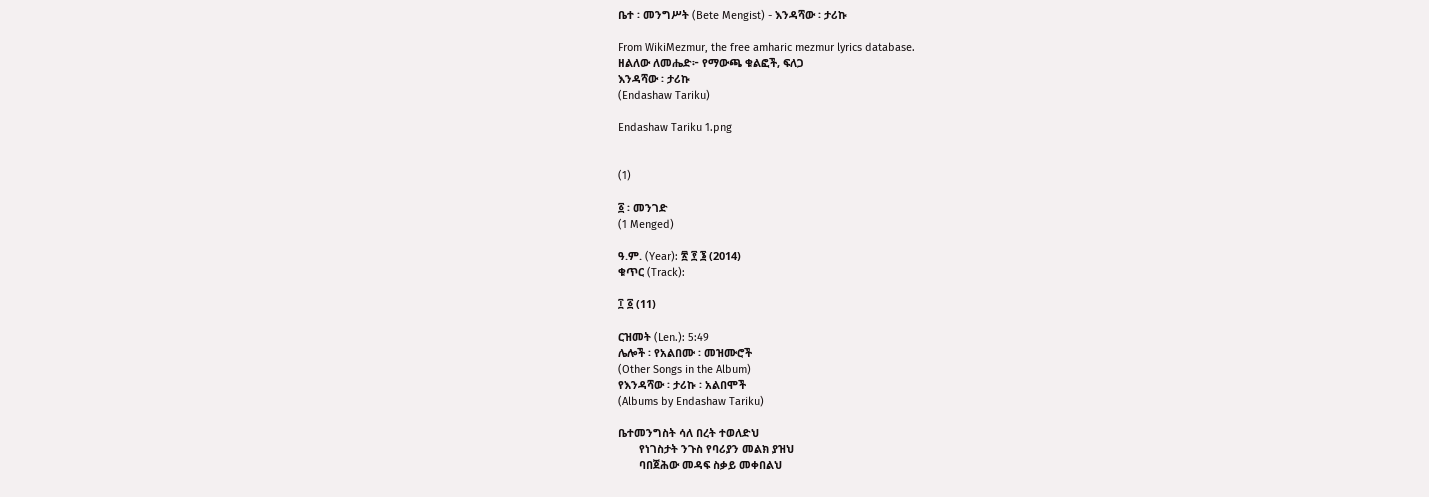ቤተ ፡ መንግሥት (Bete Mengist) - እንዳሻው ፡ ታሪኩ

From WikiMezmur, the free amharic mezmur lyrics database.
ዘልለው ለመሔድ፦ የማውጫ ቁልፎች, ፍለጋ
እንዳሻው ፡ ታሪኩ
(Endashaw Tariku)

Endashaw Tariku 1.png


(1)

፩ ፡ መንገድ
(1 Menged)

ዓ.ም. (Year): ፳ ፻ ፮ (2014)
ቁጥር (Track):

፲ ፩ (11)

ርዝመት (Len.): 5:49
ሌሎች ፡ የአልበሙ ፡ መዝሙሮች
(Other Songs in the Album)
የእንዳሻው ፡ ታሪኩ ፡ አልበሞች
(Albums by Endashaw Tariku)

ቤተመንግስት ሳለ በረት ተወለድህ
       የነገስታት ንጉስ የባሪያን መልክ ያዝህ
       ባበጀሕው መዳፍ ስቃይ መቀበልህ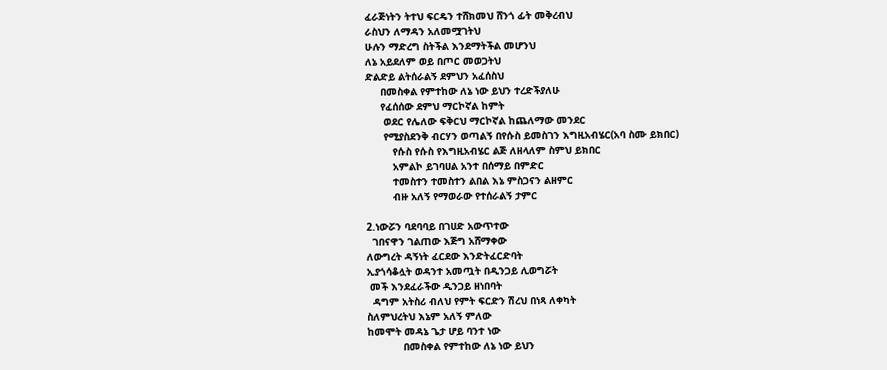ፈራጅነትን ትተህ ፍርዴን ተሸክመህ ሸንጎ ፊት መቅረብህ
ራስህን ለማዳን አለመሟገትህ
ሁሉን ማድረግ ስትችል እንደማትችል መሆንህ
ለኔ አይደለም ወይ በጦር መወጋትህ
ድልድይ ልትሰራልኝ ደምህን አፈሰስህ
     በመስቀል የምተከው ለኔ ነው ይህን ተረድችያለሁ
     የፈሰሰው ደምህ ማርኮኛል ከምት
      ወደር የሌለው ፍቅርህ ማርኮኛል ከጨለማው መንደር
      የሚያስደንቅ ብርሃን ወጣልኝ በየሱስ ይመስገን እግዚአብሄር(አባ ስሙ ይክበር)
         የሱስ የሱስ የእግዚአብሄር ልጅ ለዘላለም ስምህ ይክበር
         አምልኮ ይገባሀል አንተ በሰማይ በምድር
         ተመስተን ተመስተን ልበል እኔ ምስጋናን ልዘምር
         ብዙ አለኝ የማወራው የተሰራልኝ ታምር

2.ነውሯን ባደባባይ በገሀድ አውጥተው
  ገበናዋን ገልጠው እጅግ አሸማቀው
ለውግረት ዳኝነት ፈርደው እንድትፈርድባት
ኢያጎሳቆሏት ወዳንተ አመጧት በዲንጋይ ሊወግሯት
 መች እንደፈራችው ዲንጋይ ዘነበባት
  ዳግም አትስሪ ብለህ የምት ፍርድን ሽረህ በነጻ ለቀካት
ስለምህረትህ እኔም አለኝ ምለው
ከመሞት መዳኔ ጌታ ሆይ ባንተ ነው
            በመስቀል የምተከው ለኔ ነው ይህን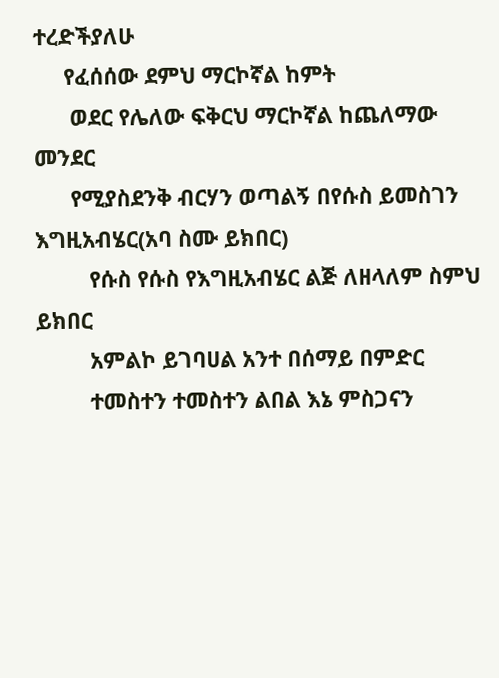ተረድችያለሁ
     የፈሰሰው ደምህ ማርኮኛል ከምት
      ወደር የሌለው ፍቅርህ ማርኮኛል ከጨለማው መንደር
      የሚያስደንቅ ብርሃን ወጣልኝ በየሱስ ይመስገን እግዚአብሄር(አባ ስሙ ይክበር)
         የሱስ የሱስ የእግዚአብሄር ልጅ ለዘላለም ስምህ ይክበር
         አምልኮ ይገባሀል አንተ በሰማይ በምድር
         ተመስተን ተመስተን ልበል እኔ ምስጋናን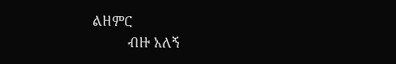ልዘምር
         ብዙ አለኝ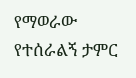የማወራው የተሰራልኝ ታምር